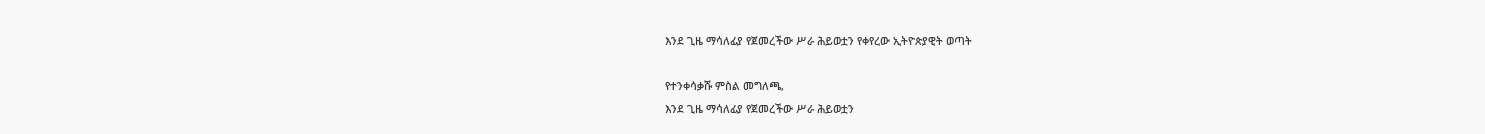እንደ ጊዜ ማሳለፊያ የጀመረችው ሥራ ሕይወቷን የቀየረው ኢትዮጵያዊት ወጣት

የተንቀሳቃሹ ምስል መግለጫ,
እንደ ጊዜ ማሳለፊያ የጀመረችው ሥራ ሕይወቷን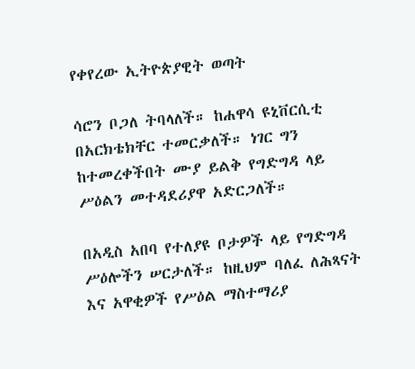የቀየረው ኢትዮጵያዊት ወጣት

ሳሮን ቦጋለ ትባላለች። ከሐዋሳ ዩኒቨርሲቲ በአርክቴክቸር ተመርቃለች። ነገር ግን ከተመረቀችበት ሙያ ይልቅ የግድግዳ ላይ ሥዕልን መተዳደሪያዋ አድርጋለች።

በአዲስ አበባ የተለያዩ ቦታዎች ላይ የግድግዳ ሥዕሎችን ሠርታለች። ከዚህም ባለፈ ለሕጻናት እና አዋቂዎች የሥዕል ማስተማሪያ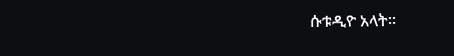ሱቱዲዮ አላት።